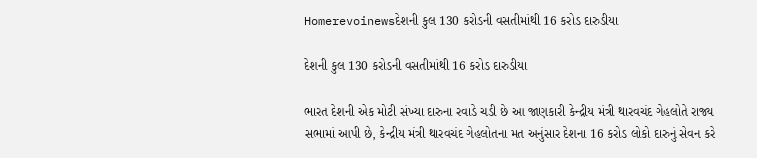Homerevoinewsદેશની કુલ 130 કરોડની વસતીમાંથી 16 કરોડ દારુડીયા

દેશની કુલ 130 કરોડની વસતીમાંથી 16 કરોડ દારુડીયા

ભારત દેશની એક મોટી સંખ્યા દારુના રવાડે ચડી છે આ જાણકારી કેન્દ્રીય મંત્રી થારવચંદ ગેહલોતે રાજ્ય સભામાં આપી છે, કેન્દ્રીય મંત્રી થારવચંદ ગેહલોતના મત અનુંસાર દેશના 16 કરોડ લોકો દારુનું સેવન કરે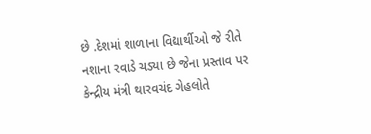છે .દેશમાં શાળાના વિદ્યાર્થીઓ જે રીતે નશાના રવાડે ચડ્યા છે જેના પ્રસ્તાવ પર કેન્દ્રીય મંત્રી થારવચંદ ગેહલોતે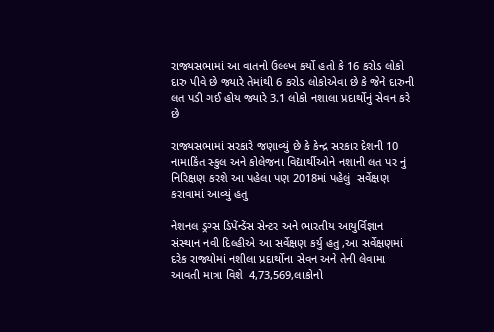રાજ્યસભામાં આ વાતનો ઉલ્લ્ખ કર્યો હતો કે 16 કરોડ લોકો દારુ પીવે છે જ્યારે તેમાંથી 6 કરોડ લોકોએવા છે કે જેને દારુની લત પડી ગઈ હોય જ્યારે 3.1 લોકો નશાલા પ્રદાર્થોનું સેવન કરે છે

રાજ્યસભામાં સરકારે જણાવ્યું છે કે કેન્દ્ર સરકાર દેશની 10 નામાકિંત સ્કુલ અને કોલેજના વિદ્યાર્થીઓને નશાની લત પર નું નિરિક્ષણ કરશે આ પહેલા પણ 2018માં પહેલું  સર્વેક્ષણ કરાવામાં આવ્યું હતુ

નેશનલ ડ્રગ્સ ડિપેંન્ડેંસ સેન્ટર અને ભારતીય આયુર્વિજ્ઞાન સંસ્થાન નવી દિલ્હીએ આ સર્વેક્ષણ કર્યુ હતુ ,આ સર્વેક્ષણમાં દરેક રાજ્યોમાં નશીલા પ્રદાર્થોના સેવન અને તેની લેવામા આવતી માત્રા વિશે  4,73,569,લાકોનો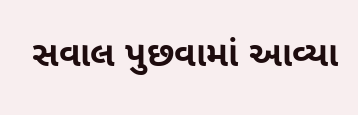સવાલ પુછવામાં આવ્યા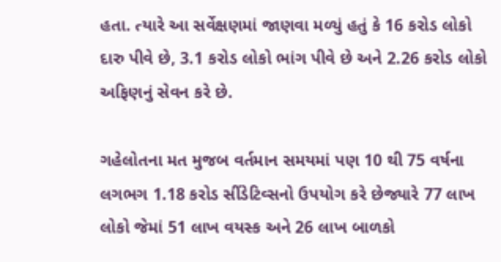હતા. ત્યારે આ સર્વેક્ષણમાં જાણવા મળ્યું હતું કે 16 કરોડ લોકો દારુ પીવે છે, 3.1 કરોડ લોકો ભાંગ પીવે છે અને 2.26 કરોડ લોકો અફિણનું સેવન કરે છે.

ગહેલોતના મત મુજબ વર્તમાન સમયમાં પણ 10 થી 75 વર્ષના લગભગ 1.18 કરોડ સીંડેટિવ્સનો ઉપયોગ કરે છેજ્યારે 77 લાખ લોકો જેમાં 51 લાખ વયસ્ક અને 26 લાખ બાળકો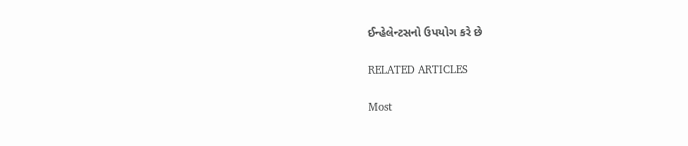ઈન્હેલેન્ટસનો ઉપયોગ કરે છે

RELATED ARTICLES

Most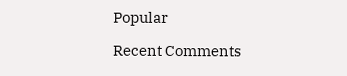Popular

Recent Comments